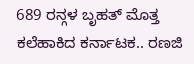689 ರನ್ಗಳ ಬೃಹತ್ ಮೊತ್ತ ಕಲೆಹಾಕಿದ ಕರ್ನಾಟಕ.. ರಣಜಿ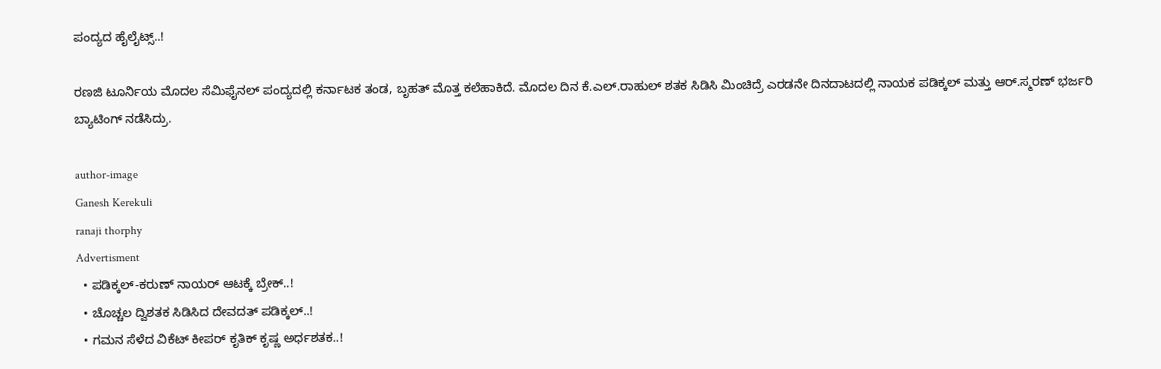ಪಂದ್ಯದ ಹೈಲೈಟ್ಸ್..!

ರಣಜಿ ಟೂರ್ನಿಯ ಮೊದಲ ಸೆಮಿಫೈನಲ್ ಪಂದ್ಯದಲ್ಲಿ ಕರ್ನಾಟಕ ತಂಡ, ಬೃಹತ್ ಮೊತ್ತ ಕಲೆಹಾಕಿದೆ. ಮೊದಲ ದಿನ ಕೆ.ಎಲ್.ರಾಹುಲ್ ಶತಕ ಸಿಡಿಸಿ ಮಿಂಚಿದ್ರೆ ಎರಡನೇ ದಿನದಾಟದಲ್ಲಿ ನಾಯಕ ಪಡಿಕ್ಕಲ್ ಮತ್ತು ಆರ್.ಸ್ಮರಣ್ ಭರ್ಜರಿ ಬ್ಯಾಟಿಂಗ್ ನಡೆಸಿದ್ರು.

author-image
Ganesh Kerekuli
ranaji thorphy
Advertisment
  • ಪಡಿಕ್ಕಲ್-ಕರುಣ್ ನಾಯರ್ ಆಟಕ್ಕೆ ಬ್ರೇಕ್..!
  • ಚೊಚ್ಚಲ ದ್ವಿಶತಕ ಸಿಡಿಸಿದ ದೇವದತ್ ಪಡಿಕ್ಕಲ್..!
  • ಗಮನ ಸೆಳೆದ ವಿಕೆಟ್ ಕೀಪರ್ ಕೃತಿಕ್ ಕೃಷ್ಣ ಅರ್ಧಶತಕ..!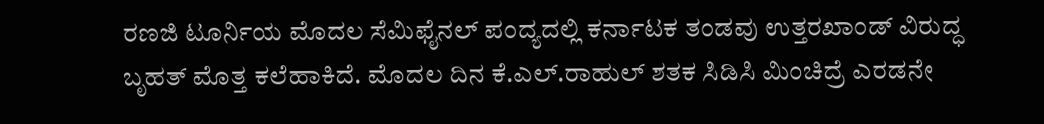ರಣಜಿ ಟೂರ್ನಿಯ ಮೊದಲ ಸೆಮಿಫೈನಲ್ ಪಂದ್ಯದಲ್ಲಿ ಕರ್ನಾಟಕ ತಂಡವು ಉತ್ತರಖಾಂಡ್ ವಿರುದ್ಧ ಬೃಹತ್ ಮೊತ್ತ ಕಲೆಹಾಕಿದೆ. ಮೊದಲ ದಿನ ಕೆ.ಎಲ್.ರಾಹುಲ್ ಶತಕ ಸಿಡಿಸಿ ಮಿಂಚಿದ್ರೆ ಎರಡನೇ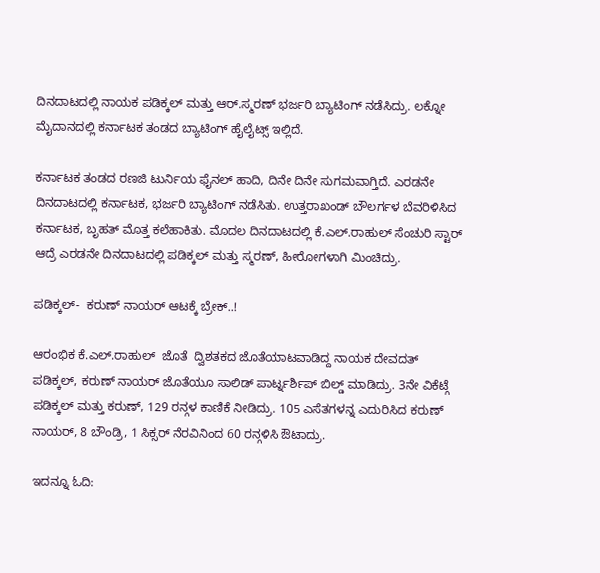ದಿನದಾಟದಲ್ಲಿ ನಾಯಕ ಪಡಿಕ್ಕಲ್ ಮತ್ತು ಆರ್.ಸ್ಮರಣ್ ಭರ್ಜರಿ ಬ್ಯಾಟಿಂಗ್ ನಡೆಸಿದ್ರು. ಲಕ್ನೋ ಮೈದಾನದಲ್ಲಿ ಕರ್ನಾಟಕ ತಂಡದ ಬ್ಯಾಟಿಂಗ್ ಹೈಲೈಟ್ಸ್ ಇಲ್ಲಿದೆ.

ಕರ್ನಾಟಕ ತಂಡದ ರಣಜಿ ಟುರ್ನಿಯ ಫೈನಲ್ ಹಾದಿ, ದಿನೇ ದಿನೇ ಸುಗಮವಾಗ್ತಿದೆ. ಎರಡನೇ ದಿನದಾಟದಲ್ಲಿ ಕರ್ನಾಟಕ, ಭರ್ಜರಿ ಬ್ಯಾಟಿಂಗ್ ನಡೆಸಿತು. ಉತ್ತರಾಖಂಡ್ ಬೌಲರ್ಗಳ ಬೆವರಿಳಿಸಿದ ಕರ್ನಾಟಕ, ಬೃಹತ್ ಮೊತ್ತ ಕಲೆಹಾಕಿತು. ಮೊದಲ ದಿನದಾಟದಲ್ಲಿ ಕೆ.ಎಲ್.ರಾಹುಲ್ ಸೆಂಚುರಿ ಸ್ಟಾರ್ ಆದ್ರೆ ಎರಡನೇ ದಿನದಾಟದಲ್ಲಿ ಪಡಿಕ್ಕಲ್ ಮತ್ತು ಸ್ಮರಣ್, ಹೀರೋಗಳಾಗಿ ಮಿಂಚಿದ್ರು.

ಪಡಿಕ್ಕಲ್-  ಕರುಣ್ ನಾಯರ್ ಆಟಕ್ಕೆ ಬ್ರೇಕ್..!

ಆರಂಭಿಕ ಕೆ.ಎಲ್.ರಾಹುಲ್  ಜೊತೆ  ದ್ವಿಶತಕದ ಜೊತೆಯಾಟವಾಡಿದ್ದ ನಾಯಕ ದೇವದತ್ ಪಡಿಕ್ಕಲ್, ಕರುಣ್ ನಾಯರ್ ಜೊತೆಯೂ ಸಾಲಿಡ್ ಪಾರ್ಟ್ನರ್ಶಿಪ್ ಬಿಲ್ಡ್ ಮಾಡಿದ್ರು. 3ನೇ ವಿಕೆಟ್ಗೆ ಪಡಿಕ್ಕಲ್ ಮತ್ತು ಕರುಣ್, 129 ರನ್ಗಳ ಕಾಣಿಕೆ ನೀಡಿದ್ರು. 105 ಎಸೆತಗಳನ್ನ ಎದುರಿಸಿದ ಕರುಣ್ ನಾಯರ್, 8 ಬೌಂಡ್ರಿ, 1 ಸಿಕ್ಸರ್ ನೆರವಿನಿಂದ 60 ರನ್ಗಳಿಸಿ ಔಟಾದ್ರು.

ಇದನ್ನೂ ಓದಿ: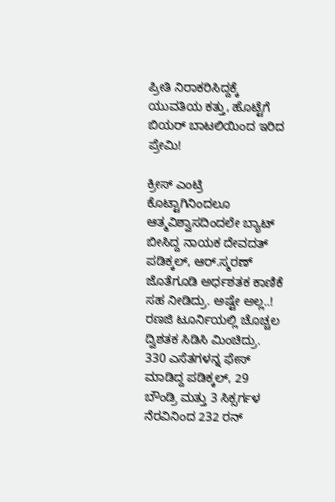ಪ್ರೀತಿ ನಿರಾಕರಿಸಿದ್ದಕ್ಕೆ ಯುವತಿಯ ಕತ್ತು, ಹೊಟ್ಟೆಗೆ ಬಿಯರ್ ಬಾಟಲಿಯಿಂದ ಇರಿದ ಪ್ರೇಮಿ!

ಕ್ರೀಸ್ ಎಂಟ್ರಿ ಕೊಟ್ಟಾಗಿನಿಂದಲೂ ಆತ್ಮವಿಶ್ವಾಸದಿಂದಲೇ ಬ್ಯಾಟ್ ಬೀಸಿದ್ದ ನಾಯಕ ದೇವದತ್ ಪಡಿಕ್ಕಲ್, ಆರ್.ಸ್ಮರಣ್ ಜೊತೆಗೂಡಿ ಅರ್ಧಶತಕ ಕಾಣಿಕೆ ಸಹ ನೀಡಿದ್ರು. ಅಷ್ಟೇ ಅಲ್ಲ..!  ರಣಜಿ ಟೂರ್ನಿಯಲ್ಲಿ ಚೊಚ್ಚಲ ದ್ವಿಶತಕ ಸಿಡಿಸಿ ಮಿಂಚಿದ್ರು. 330 ಎಸೆತಗಳನ್ನ ಫೇಸ್ ಮಾಡಿದ್ದ ಪಡಿಕ್ಕಲ್, 29 ಬೌಂಡ್ರಿ ಮತ್ತು 3 ಸಿಕ್ಸರ್ಗಳ ನೆರವಿನಿಂದ 232 ರನ್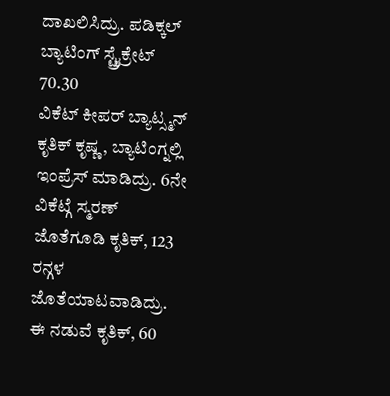ದಾಖಲಿಸಿದ್ರು. ಪಡಿಕ್ಕಲ್ ಬ್ಯಾಟಿಂಗ್ ಸ್ಟ್ರೈಕ್ರೇಟ್ 70.30
ವಿಕೆಟ್ ಕೀಪರ್ ಬ್ಯಾಟ್ಸ್ಮನ್ ಕೃತಿಕ್ ಕೃಷ್ಣ, ಬ್ಯಾಟಿಂಗ್ನಲ್ಲಿ ಇಂಪ್ರೆಸ್ ಮಾಡಿದ್ರು. 6ನೇ ವಿಕೆಟ್ಗೆ ಸ್ಮರಣ್ ಜೊತೆಗೂಡಿ ಕೃತಿಕ್, 123 ರನ್ಗಳ ಜೊತೆಯಾಟವಾಡಿದ್ರು. ಈ ನಡುವೆ ಕೃತಿಕ್, 60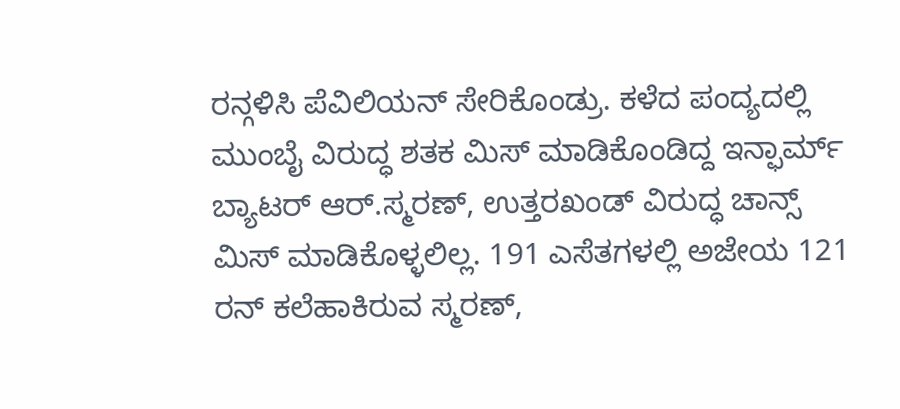ರನ್ಗಳಿಸಿ ಪೆವಿಲಿಯನ್ ಸೇರಿಕೊಂಡ್ರು. ಕಳೆದ ಪಂದ್ಯದಲ್ಲಿ ಮುಂಬೈ ವಿರುದ್ಧ ಶತಕ ಮಿಸ್ ಮಾಡಿಕೊಂಡಿದ್ದ ಇನ್ಫಾರ್ಮ್ ಬ್ಯಾಟರ್ ಆರ್.ಸ್ಮರಣ್, ಉತ್ತರಖಂಡ್ ವಿರುದ್ಧ ಚಾನ್ಸ್ ಮಿಸ್ ಮಾಡಿಕೊಳ್ಳಲಿಲ್ಲ. 191 ಎಸೆತಗಳಲ್ಲಿ ಅಜೇಯ 121 ರನ್ ಕಲೆಹಾಕಿರುವ ಸ್ಮರಣ್,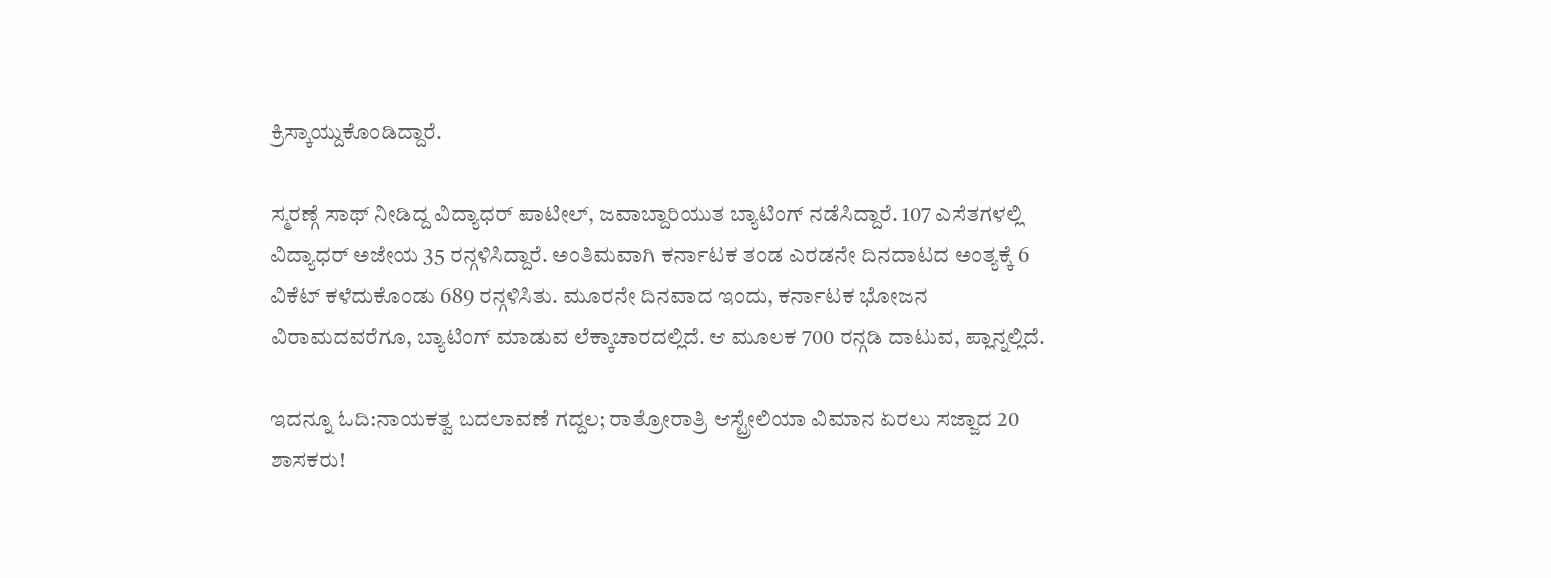ಕ್ರಿಸ್ಕಾಯ್ದುಕೊಂಡಿದ್ದಾರೆ.

ಸ್ಮರಣ್ಗೆ ಸಾಥ್ ನೀಡಿದ್ದ ವಿದ್ಯಾಧರ್ ಪಾಟೀಲ್, ಜವಾಬ್ದಾರಿಯುತ ಬ್ಯಾಟಿಂಗ್ ನಡೆಸಿದ್ದಾರೆ. 107 ಎಸೆತಗಳಲ್ಲಿ ವಿದ್ಯಾಧರ್ ಅಜೇಯ 35 ರನ್ಗಳಿಸಿದ್ದಾರೆ. ಅಂತಿಮವಾಗಿ ಕರ್ನಾಟಕ ತಂಡ ಎರಡನೇ ದಿನದಾಟದ ಅಂತ್ಯಕ್ಕೆ 6 ವಿಕೆಟ್ ಕಳೆದುಕೊಂಡು 689 ರನ್ಗಳಿಸಿತು. ಮೂರನೇ ದಿನವಾದ ಇಂದು, ಕರ್ನಾಟಕ ಭೋಜನ ವಿರಾಮದವರೆಗೂ, ಬ್ಯಾಟಿಂಗ್ ಮಾಡುವ ಲೆಕ್ಕಾಚಾರದಲ್ಲಿದೆ. ಆ ಮೂಲಕ 700 ರನ್ಗಡಿ ದಾಟುವ, ಪ್ಲಾನ್ನಲ್ಲಿದೆ.

ಇದನ್ನೂ ಓದಿ:ನಾಯಕತ್ವ ಬದಲಾವಣೆ ಗದ್ದಲ; ರಾತ್ರೋರಾತ್ರಿ ಆಸ್ಟ್ರೇಲಿಯಾ ವಿಮಾನ ಏರಲು ಸಜ್ಜಾದ 20 ಶಾಸಕರು!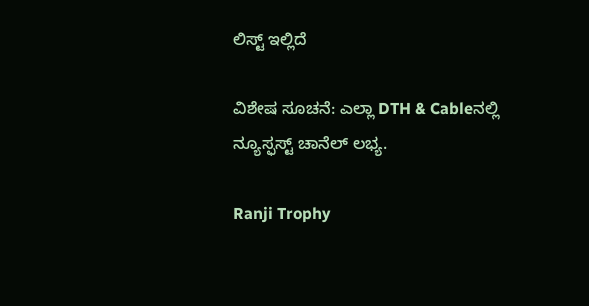ಲಿಸ್ಟ್ ಇಲ್ಲಿದೆ

ವಿಶೇಷ ಸೂಚನೆ: ಎಲ್ಲಾ DTH & Cableನಲ್ಲಿ ನ್ಯೂಸ್ಫಸ್ಟ್ ಚಾನೆಲ್ ಲಭ್ಯ.

Ranji Trophy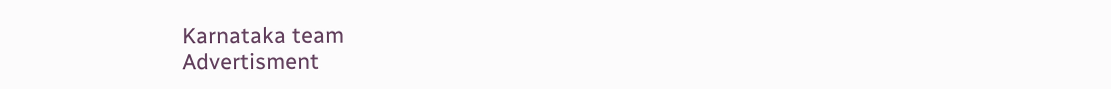Karnataka team
Advertisment